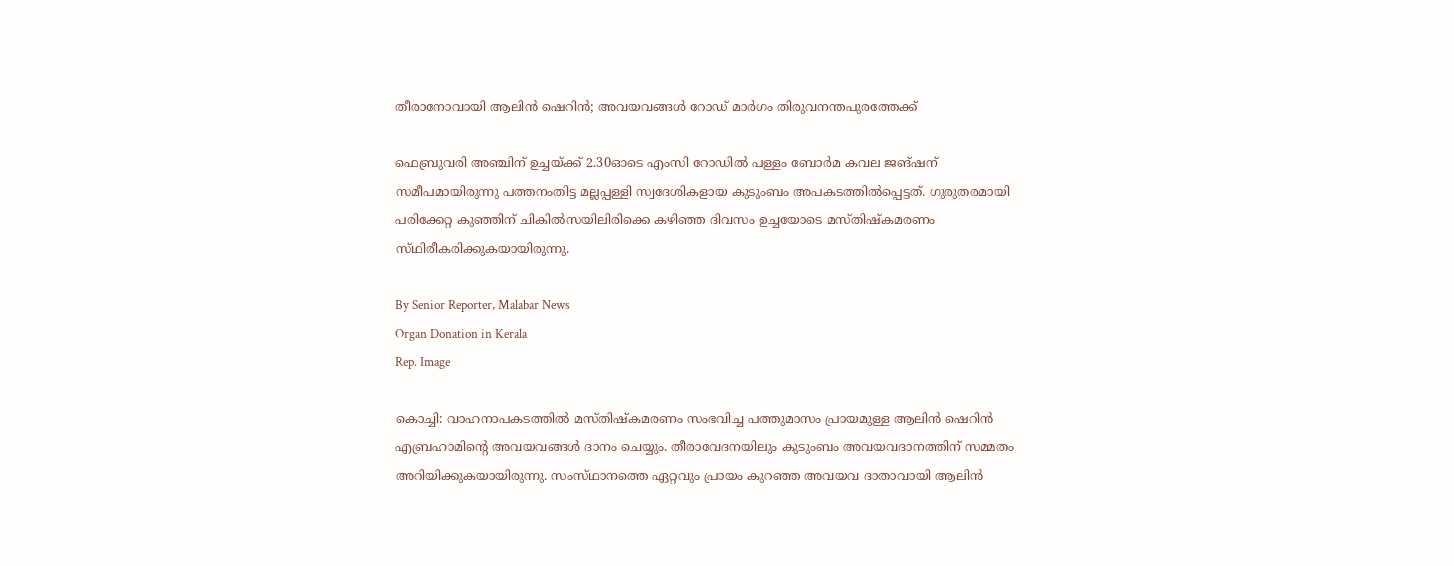തീരാനോവായി ആലിൻ ഷെറിൻ; അവയവങ്ങൾ റോഡ് മാർഗം തിരുവനന്തപുരത്തേക്ക്

ഫെബ്രുവരി അഞ്ചിന് ഉച്ചയ്‌ക്ക് 2.30ഓടെ എംസി റോഡിൽ പള്ളം ബോർമ കവല ജങ്ഷന് സമീപമായിരുന്നു പത്തനംതിട്ട മല്ലപ്പള്ളി സ്വദേശികളായ കുടുംബം അപകടത്തിൽപ്പെട്ടത്. ഗുരുതരമായി പരിക്കേറ്റ കുഞ്ഞിന് ചികിൽസയിലിരിക്കെ കഴിഞ്ഞ ദിവസം ഉച്ചയോടെ മസ്‌തിഷ്‌കമരണം സ്‌ഥിരീകരിക്കുകയായിരുന്നു.

By Senior Reporter, Malabar News
Organ Donation in Kerala
Rep. Image

കൊച്ചി: വാഹനാപകടത്തിൽ മസ്‌തിഷ്‌കമരണം സംഭവിച്ച പത്തുമാസം പ്രായമുള്ള ആലിൻ ഷെറിൻ എബ്രഹാമിന്റെ അവയവങ്ങൾ ദാനം ചെയ്യും. തീരാവേദനയിലും കുടുംബം അവയവദാനത്തിന് സമ്മതം അറിയിക്കുകയായിരുന്നു. സംസ്‌ഥാനത്തെ ഏറ്റവും പ്രായം കുറഞ്ഞ അവയവ ദാതാവായി ആലിൻ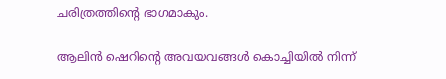ചരിത്രത്തിന്റെ ഭാഗമാകും.

ആലിൻ ഷെറിന്റെ അവയവങ്ങൾ കൊച്ചിയിൽ നിന്ന്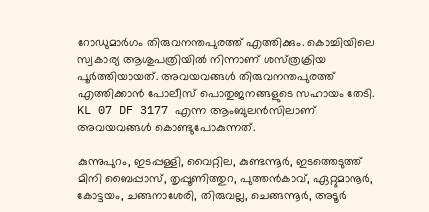റോഡുമാർഗം തിരുവനന്തപുരത്ത് എത്തിക്കും. കൊച്ചിയിലെ സ്വകാര്യ ആശുപത്രിയിൽ നിന്നാണ് ശസ്‌ത്രക്രിയ പൂർത്തിയായത്. അവയവങ്ങൾ തിരുവനന്തപുരത്ത് എത്തിക്കാൻ പോലീസ് പൊതുജനങ്ങളുടെ സഹായം തേടി. KL 07 DF 3177 എന്ന ആംബുലൻസിലാണ് അവയവങ്ങൾ കൊണ്ടുപോകുന്നത്.

കുന്നുപുറം, ഇടപ്പള്ളി, വൈറ്റില, കുണ്ടന്നൂർ, ഇടത്തെടുത്ത് മിനി ബൈപ്പാസ്, തൃപ്പൂണിത്തുറ, പുത്തൻകാവ്, ഏറ്റുമാനൂർ, കോട്ടയം, ചങ്ങനാശേരി, തിരുവല്ല, ചെങ്ങന്നൂർ, അടൂർ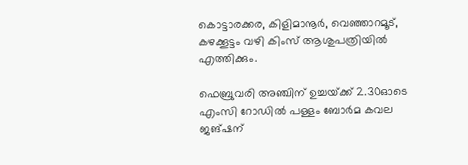കൊട്ടാരക്കര, കിളിമാനൂർ, വെഞ്ഞാറമൂട്, കഴക്കൂട്ടം വഴി കിംസ് ആശുപത്രിയിൽ എത്തിക്കും.

ഫെബ്രുവരി അഞ്ചിന് ഉച്ചയ്‌ക്ക് 2.30ഓടെ എംസി റോഡിൽ പള്ളം ബോർമ കവല ജങ്ഷന്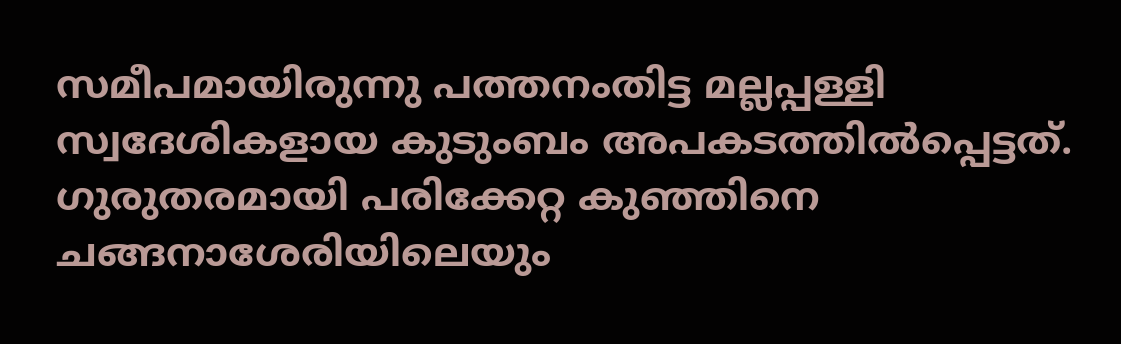സമീപമായിരുന്നു പത്തനംതിട്ട മല്ലപ്പള്ളി സ്വദേശികളായ കുടുംബം അപകടത്തിൽപ്പെട്ടത്. ഗുരുതരമായി പരിക്കേറ്റ കുഞ്ഞിനെ ചങ്ങനാശേരിയിലെയും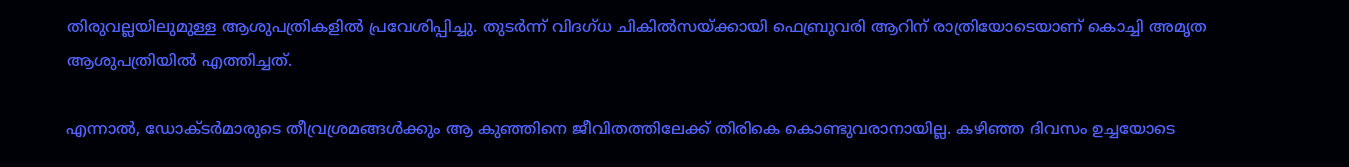തിരുവല്ലയിലുമുള്ള ആശുപത്രികളിൽ പ്രവേശിപ്പിച്ചു. തുടർന്ന് വിദഗ്‌ധ ചികിൽസയ്‌ക്കായി ഫെബ്രുവരി ആറിന് രാത്രിയോടെയാണ് കൊച്ചി അമൃത ആശുപത്രിയിൽ എത്തിച്ചത്.

എന്നാൽ, ഡോക്‌ടർമാരുടെ തീവ്രശ്രമങ്ങൾക്കും ആ കുഞ്ഞിനെ ജീവിതത്തിലേക്ക് തിരികെ കൊണ്ടുവരാനായില്ല. കഴിഞ്ഞ ദിവസം ഉച്ചയോടെ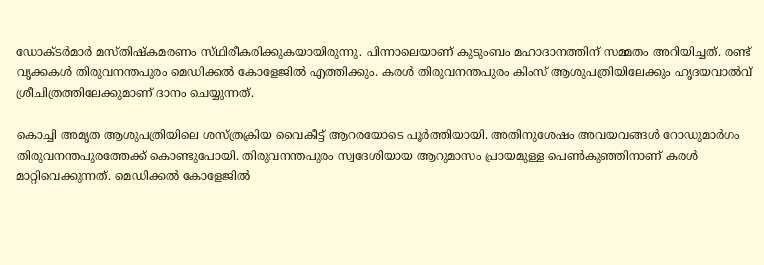ഡോക്‌ടർമാർ മസ്‌തിഷ്‌കമരണം സ്‌ഥിരീകരിക്കുകയായിരുന്നു. പിന്നാലെയാണ് കുടുംബം മഹാദാനത്തിന് സമ്മതം അറിയിച്ചത്. രണ്ട് വൃക്കകൾ തിരുവനന്തപുരം മെഡിക്കൽ കോളേജിൽ എത്തിക്കും. കരൾ തിരുവനന്തപുരം കിംസ് ആശുപത്രിയിലേക്കും ഹൃദയവാൽവ് ശ്രീചിത്രത്തിലേക്കുമാണ് ദാനം ചെയ്യുന്നത്.

കൊച്ചി അമൃത ആശുപത്രിയിലെ ശസ്‌ത്രക്രിയ വൈകീട്ട് ആറരയോടെ പൂർത്തിയായി. അതിനുശേഷം അവയവങ്ങൾ റോഡുമാർഗം തിരുവനന്തപുരത്തേക്ക് കൊണ്ടുപോയി. തിരുവനന്തപുരം സ്വദേശിയായ ആറുമാസം പ്രായമുള്ള പെൺകുഞ്ഞിനാണ് കരൾ മാറ്റിവെക്കുന്നത്. മെഡിക്കൽ കോളേജിൽ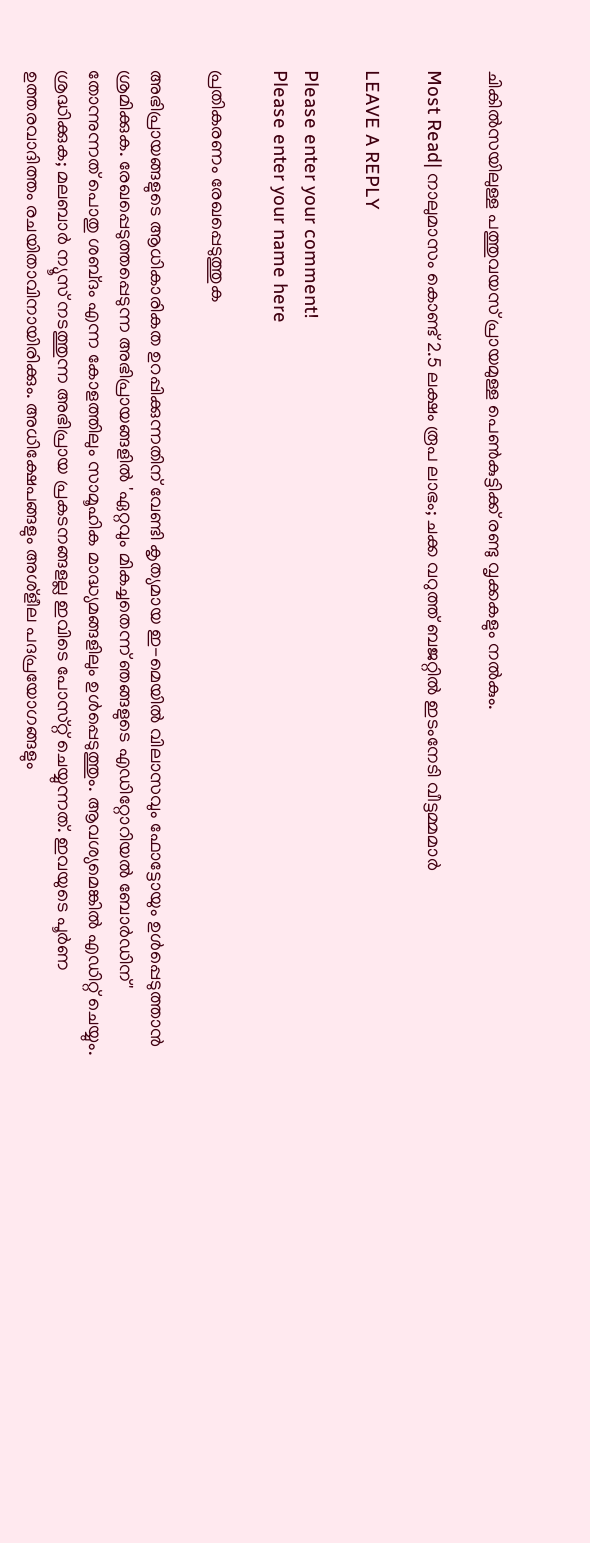ചികിൽസയിലുള്ള പത്തുവയസ് പ്രായമുള്ള പെൺകുട്ടിക്ക് രണ്ടു വൃക്കകളും നൽകും.

Most Read| നാലുമാസം കൊണ്ട് 2.5 ലക്ഷം രൂപ ലാഭം; ചക്ക വറുത്ത് ബജറ്റിൽ ഇടംനേടി വീട്ടമ്മമാർ

LEAVE A REPLY

Please enter your comment!
Please enter your name here

പ്രതികരണം രേഖപ്പെടുത്തുക

അഭിപ്രായങ്ങളുടെ ആധികാരികത ഉറപ്പിക്കുന്നതിന് വേണ്ടി കൃത്യമായ ഇ-മെയിൽ വിലാസവും ഫോട്ടോയും ഉൾപ്പെടുത്താൻ ശ്രമിക്കുക. രേഖപ്പെടുത്തപ്പെടുന്ന അഭിപ്രായങ്ങളിൽ 'ഏറ്റവും മികച്ചതെന്ന് ഞങ്ങളുടെ എഡിറ്റോറിയൽ ബോർഡിന്' തോന്നുന്നത് പൊതു ശബ്‌ദം എന്ന കോളത്തിലും സാമൂഹിക മാദ്ധ്യമങ്ങളിലും ഉൾപ്പെടുത്തും. ആവശ്യമെങ്കിൽ എഡിറ്റ് ചെയ്യും. ശ്രദ്ധിക്കുക; മലബാർ ന്യൂസ് നടത്തുന്ന അഭിപ്രായ പ്രകടനങ്ങളല്ല ഇവിടെ പോസ്‌റ്റ് ചെയ്യുന്നത്. ഇവയുടെ പൂർണ ഉത്തരവാദിത്തം രചയിതാവിനായിരിക്കും. അധിക്ഷേപങ്ങളും അശ്‌ളീല പദപ്രയോഗങ്ങളും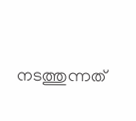നടത്തുന്നത്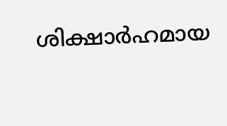ശിക്ഷാർഹമായ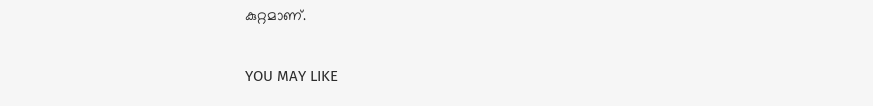കുറ്റമാണ്.

YOU MAY LIKE